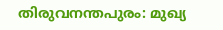തിരുവനന്തപുരം: മുഖ്യ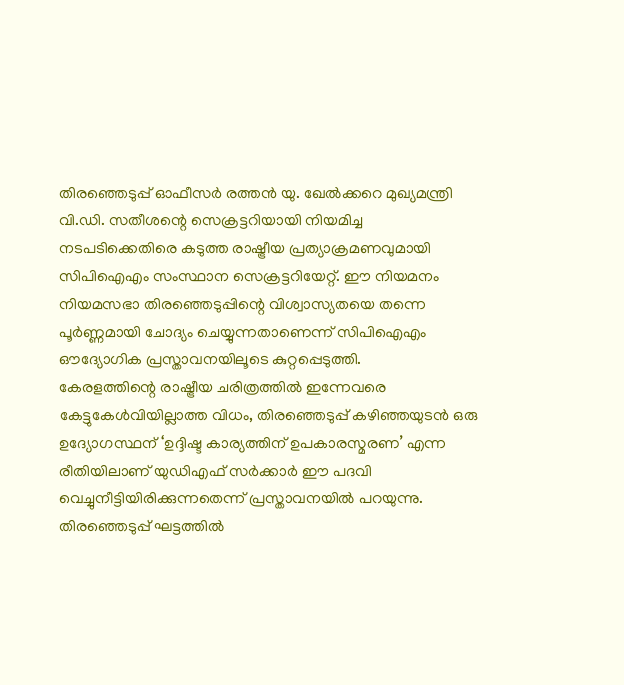തിരഞ്ഞെടുപ്പ് ഓഫീസർ രത്തൻ യു. ഖേൽക്കറെ മുഖ്യമന്ത്രി വി.ഡി. സതീശന്റെ സെക്രട്ടറിയായി നിയമിച്ച നടപടിക്കെതിരെ കടുത്ത രാഷ്ട്രീയ പ്രത്യാക്രമണവുമായി സിപിഐഎം സംസ്ഥാന സെക്രട്ടറിയേറ്റ്. ഈ നിയമനം നിയമസഭാ തിരഞ്ഞെടുപ്പിന്റെ വിശ്വാസ്യതയെ തന്നെ പൂർണ്ണമായി ചോദ്യം ചെയ്യുന്നതാണെന്ന് സിപിഐഎം ഔദ്യോഗിക പ്രസ്താവനയിലൂടെ കുറ്റപ്പെടുത്തി.
കേരളത്തിന്റെ രാഷ്ട്രീയ ചരിത്രത്തിൽ ഇന്നേവരെ കേട്ടുകേൾവിയില്ലാത്ത വിധം, തിരഞ്ഞെടുപ്പ് കഴിഞ്ഞയുടൻ ഒരു ഉദ്യോഗസ്ഥന് ‘ഉദ്ദിഷ്ട കാര്യത്തിന് ഉപകാരസ്മരണ’ എന്ന രീതിയിലാണ് യുഡിഎഫ് സർക്കാർ ഈ പദവി വെച്ചുനീട്ടിയിരിക്കുന്നതെന്ന് പ്രസ്താവനയിൽ പറയുന്നു.
തിരഞ്ഞെടുപ്പ് ഘട്ടത്തിൽ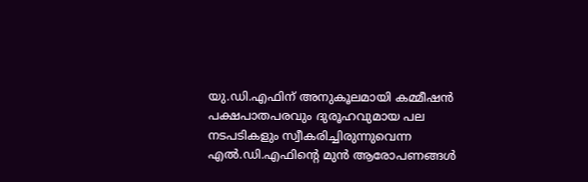യു.ഡി.എഫിന് അനുകൂലമായി കമ്മീഷൻ പക്ഷപാതപരവും ദുരൂഹവുമായ പല നടപടികളും സ്വീകരിച്ചിരുന്നുവെന്ന എൽ.ഡി.എഫിന്റെ മുൻ ആരോപണങ്ങൾ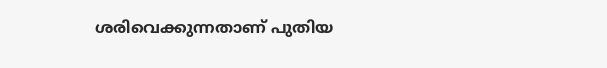ശരിവെക്കുന്നതാണ് പുതിയ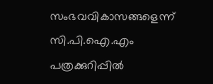സംഭവവികാസങ്ങളെന്ന് സി.പി.ഐ.എം പത്രക്കുറിപ്പിൽ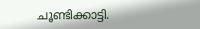ചൂണ്ടിക്കാട്ടി.